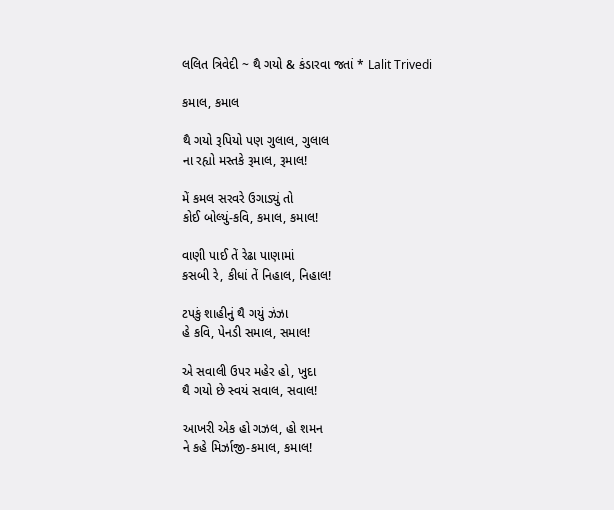લલિત ત્રિવેદી ~ થૈ ગયો & કંડારવા જતાં * Lalit Trivedi

કમાલ, કમાલ

થૈ ગયો રૂપિયો પણ ગુલાલ, ગુલાલ
ના રહ્યો મસ્તકે રૂમાલ, રૂમાલ!

મેં કમલ સરવરે ઉગાડ્યું તો
કોઈ બોલ્યું-કવિ, કમાલ, કમાલ!

વાણી પાઈ તેં રેઢા પાણામાં
કસબી રે, કીધાં તેં નિહાલ, નિહાલ!

ટપકું શાહીનું થૈ ગયું ઝંઝા
હે કવિ, પેનડી સમાલ, સમાલ!

એ સવાલી ઉપર મહેર હો, ખુદા
થૈ ગયો છે સ્વયં સવાલ, સવાલ!

આખરી એક હો ગઝલ, હો શમન
ને કહે મિર્ઝાજી-કમાલ, કમાલ!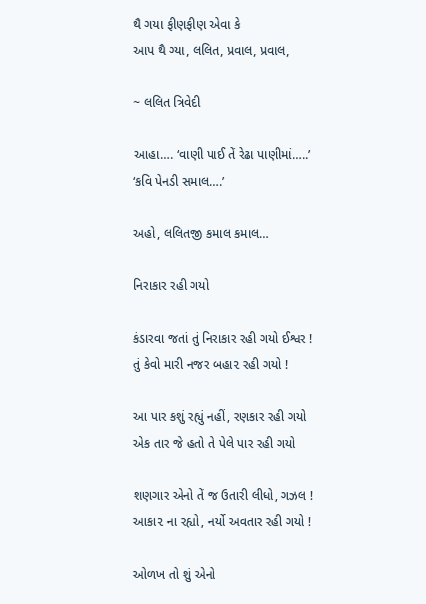થૈ ગયા ફીણફીણ એવા કે
આપ થૈ ગ્યા, લલિત, પ્રવાલ, પ્રવાલ,

~ લલિત ત્રિવેદી

આહા…. ‘વાણી પાઈ તેં રેઢા પાણીમાં…..’ ‘કવિ પેનડી સમાલ….’

અહો, લલિતજી કમાલ કમાલ…

નિરાકાર રહી ગયો

કંડારવા જતાં તું નિરાકાર રહી ગયો ઈશ્વર !
તું કેવો મારી નજર બહા૨ રહી ગયો !

આ પાર કશું રહ્યું નહીં, રણકાર રહી ગયો
એક તાર જે હતો તે પેલે પાર રહી ગયો

શણગાર એનો તેં જ ઉતારી લીધો, ગઝલ !
આકા૨ ના રહ્યો, નર્યો અવતાર રહી ગયો !

ઓળખ તો શું એનો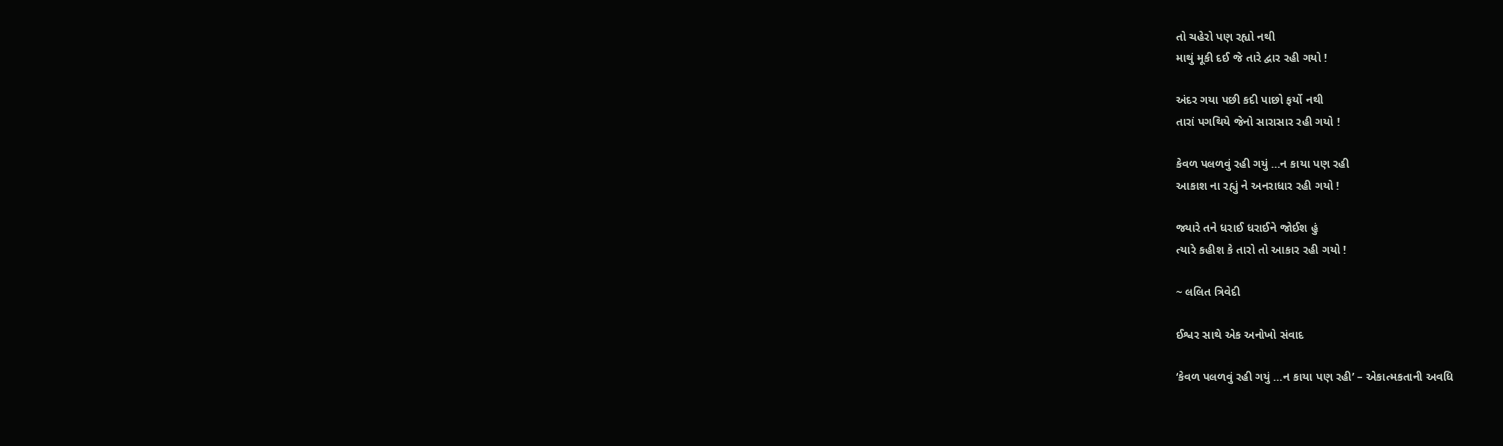તો ચહેરો પણ રહ્યો નથી
માથું મૂકી દઈ જે તારે દ્વાર રહી ગયો !

અંદર ગયા પછી કદી પાછો ફર્યો નથી
તારાં પગથિયે જેનો સારાસાર રહી ગયો !

કેવળ પલળવું રહી ગયું …ન કાયા પણ રહી
આકાશ ના રહ્યું ને અનરાધાર રહી ગયો !

જ્યારે તને ધરાઈ ધરાઈને જોઈશ હું
ત્યારે કહીશ કે તારો તો આકાર રહી ગયો !

~ લલિત ત્રિવેદી

ઈશ્વર સાથે એક અનોખો સંવાદ

‘કેવળ પલળવું રહી ગયું …ન કાયા પણ રહી’ – એકાત્મકતાની અવધિ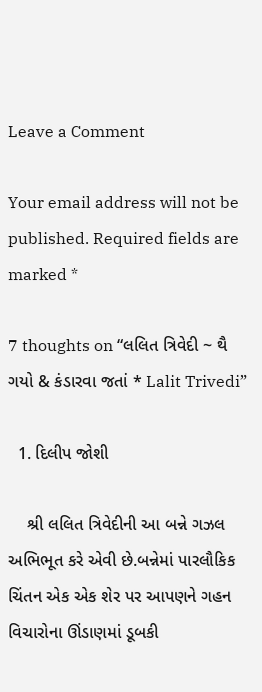Leave a Comment

Your email address will not be published. Required fields are marked *

7 thoughts on “લલિત ત્રિવેદી ~ થૈ ગયો & કંડારવા જતાં * Lalit Trivedi”

  1. દિલીપ જોશી

    શ્રી લલિત ત્રિવેદીની આ બન્ને ગઝલ અભિભૂત કરે એવી છે.બન્નેમાં પારલૌકિક ચિંતન એક એક શેર પર આપણને ગહન વિચારોના ઊંડાણમાં ડૂબકી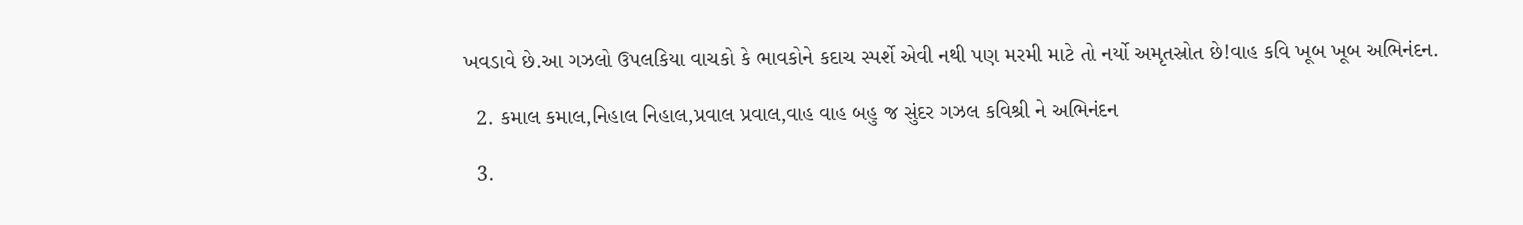ખવડાવે છે.આ ગઝલો ઉપલકિયા વાચકો કે ભાવકોને કદાચ સ્પર્શે એવી નથી પણ મરમી માટે તો નર્યો અમૃતસ્રોત છે!વાહ કવિ ખૂબ ખૂબ અભિનંદન.

  2. કમાલ કમાલ,નિહાલ નિહાલ,પ્રવાલ પ્રવાલ,વાહ વાહ બહુ જ સુંદર ગઝલ કવિશ્રી ને અભિનંદન

  3.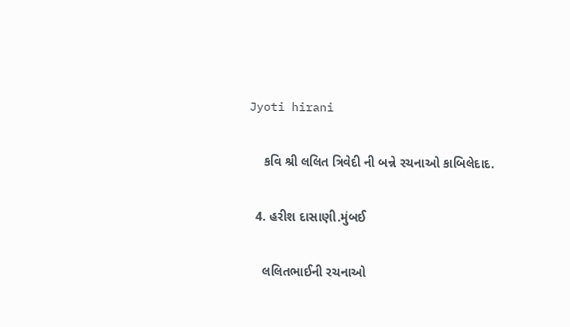Jyoti hirani

    કવિ શ્રી લલિત ત્રિવેદી ની બન્ને રચનાઓ કાબિલેદાદ.

  4. હરીશ દાસાણી.મુંબઈ

    લલિતભાઈની રચનાઓ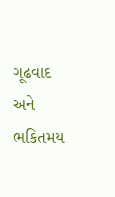ગૂઢવાદ અને ભકિતમય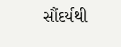સૌંદર્યથી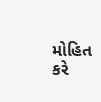મોહિત કરે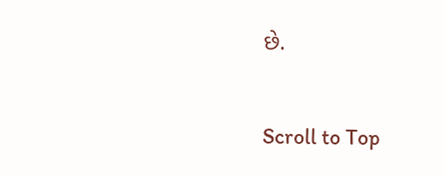છે.

Scroll to Top